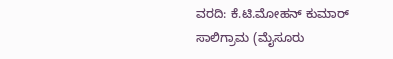ವರದಿ: ಕೆ.ಟಿ.ಮೋಹನ್ ಕುಮಾರ್
ಸಾಲಿಗ್ರಾಮ (ಮೈಸೂರು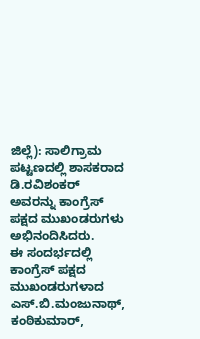ಜಿಲ್ಲೆ): ಸಾಲಿಗ್ರಾಮ ಪಟ್ಟಣದಲ್ಲಿ ಶಾಸಕರಾದ ಡಿ.ರವಿಶಂಕರ್ ಅವರನ್ನು ಕಾಂಗ್ರೆಸ್ ಪಕ್ಷದ ಮುಖಂಡರುಗಳು ಅಭಿನಂದಿಸಿದರು.
ಈ ಸಂದರ್ಭದಲ್ಲಿ ಕಾಂಗ್ರೆಸ್ ಪಕ್ಷದ ಮುಖಂಡರುಗಳಾದ ಎಸ್.ಬಿ.ಮಂಜುನಾಥ್, ಕಂಠಿಕುಮಾರ್,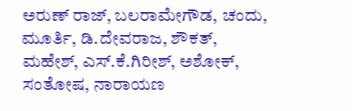ಅರುಣ್ ರಾಜ್, ಬಲರಾಮೇಗೌಡ, ಚಂದು, ಮೂರ್ತಿ, ಡಿ.ದೇವರಾಜ, ಶೌಕತ್, ಮಹೇಶ್, ಎಸ್.ಕೆ.ಗಿರೀಶ್, ಅಶೋಕ್, ಸಂತೋಷ, ನಾರಾಯಣ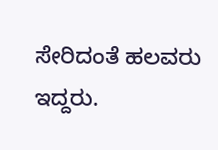ಸೇರಿದಂತೆ ಹಲವರು ಇದ್ದರು.